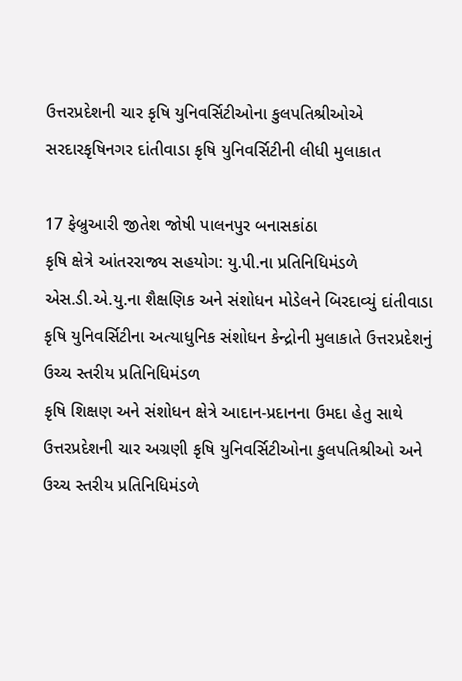ઉત્તરપ્રદેશની ચાર કૃષિ યુનિવર્સિટીઓના કુલપતિશ્રીઓએ સરદારકૃષિનગર દાંતીવાડા કૃષિ યુનિવર્સિટીની લીધી મુલાકાત

17 ફેબ્રુઆરી જીતેશ જોષી પાલનપુર બનાસકાંઠા
કૃષિ ક્ષેત્રે આંતરરાજ્ય સહયોગ: યુ.પી.ના પ્રતિનિધિમંડળે એસ.ડી.એ.યુ.ના શૈક્ષણિક અને સંશોધન મોડેલને બિરદાવ્યું દાંતીવાડા કૃષિ યુનિવર્સિટીના અત્યાધુનિક સંશોધન કેન્દ્રોની મુલાકાતે ઉત્તરપ્રદેશનું ઉચ્ચ સ્તરીય પ્રતિનિધિમંડળ
કૃષિ શિક્ષણ અને સંશોધન ક્ષેત્રે આદાન-પ્રદાનના ઉમદા હેતુ સાથે ઉત્તરપ્રદેશની ચાર અગ્રણી કૃષિ યુનિવર્સિટીઓના કુલપતિશ્રીઓ અને ઉચ્ચ સ્તરીય પ્રતિનિધિમંડળે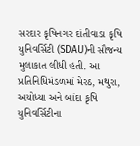સરદાર કૃષિનગર દાંતીવાડા કૃષિ યુનિવર્સિટી (SDAU)ની સૌજન્ય મુલાકાત લીધી હતી. આ પ્રતિનિધિમંડળમાં મેરઠ, મથુરા, અયોધ્યા અને બાંદા કૃષિ યુનિવર્સિટીના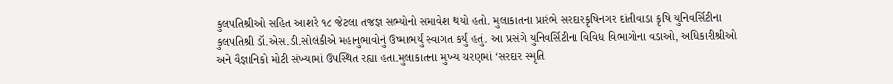કુલપતિશ્રીઓ સહિત આશરે ૧૮ જેટલા તજજ્ઞ સભ્યોનો સમાવેશ થયો હતો. મુલાકાતના પ્રારંભે સરદારકૃષિનગર દાંતીવાડા કૃષિ યુનિવર્સિટીના કુલપતિશ્રી ડૉ.એસ.ડી.સોલંકીએ મહાનુભાવોનું ઉષ્માભર્યું સ્વાગત કર્યું હતું. આ પ્રસંગે યુનિવર્સિટીના વિવિધ વિભાગોના વડાઓ, અધિકારીશ્રીઓ અને વૈજ્ઞાનિકો મોટી સંખ્યામાં ઉપસ્થિત રહ્યા હતા.મુલાકાતના મુખ્ય ચરણમાં ‘સરદાર સ્મૃતિ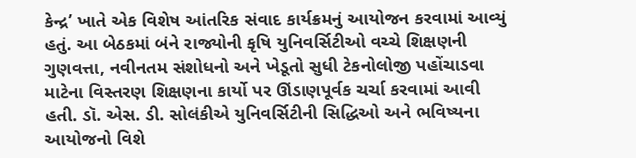કેન્દ્ર’ ખાતે એક વિશેષ આંતરિક સંવાદ કાર્યક્રમનું આયોજન કરવામાં આવ્યું હતું. આ બેઠકમાં બંને રાજ્યોની કૃષિ યુનિવર્સિટીઓ વચ્ચે શિક્ષણની ગુણવત્તા, નવીનતમ સંશોધનો અને ખેડૂતો સુધી ટેકનોલોજી પહોંચાડવા માટેના વિસ્તરણ શિક્ષણના કાર્યો પર ઊંડાણપૂર્વક ચર્ચા કરવામાં આવી હતી. ડૉ. એસ. ડી. સોલંકીએ યુનિવર્સિટીની સિદ્ધિઓ અને ભવિષ્યના આયોજનો વિશે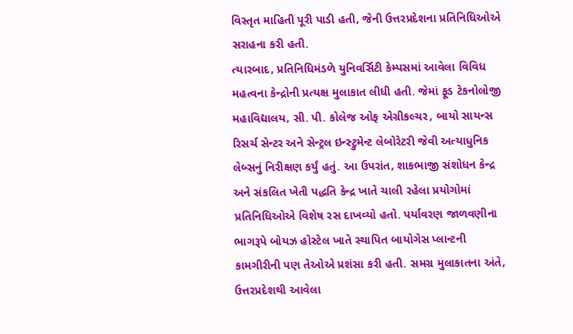વિસ્તૃત માહિતી પૂરી પાડી હતી, જેની ઉત્તરપ્રદેશના પ્રતિનિધિઓએ સરાહના કરી હતી.
ત્યારબાદ, પ્રતિનિધિમંડળે યુનિવર્સિટી કેમ્પસમાં આવેલા વિવિધ મહત્વના કેન્દ્રોની પ્રત્યક્ષ મુલાકાત લીધી હતી. જેમાં ફૂડ ટેકનોલોજી મહાવિદ્યાલય, સી. પી. કોલેજ ઓફ એગ્રીકલ્ચર, બાયો સાયન્સ રિસર્ચ સેન્ટર અને સેન્ટ્રલ ઇન્સ્ટ્રુમેન્ટ લેબોરેટરી જેવી અત્યાધુનિક લેબ્સનું નિરીક્ષણ કર્યું હતું. આ ઉપરાંત, શાકભાજી સંશોધન કેન્દ્ર અને સંકલિત ખેતી પદ્ધતિ કેન્દ્ર ખાતે ચાલી રહેલા પ્રયોગોમાં પ્રતિનિધિઓએ વિશેષ રસ દાખવ્યો હતો. પર્યાવરણ જાળવણીના ભાગરૂપે બોયઝ હોસ્ટેલ ખાતે સ્થાપિત બાયોગેસ પ્લાન્ટની કામગીરીની પણ તેઓએ પ્રશંસા કરી હતી. સમગ્ર મુલાકાતના અંતે, ઉત્તરપ્રદેશથી આવેલા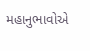મહાનુભાવોએ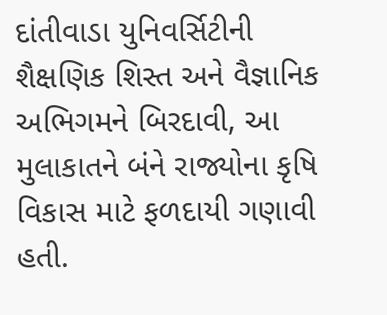દાંતીવાડા યુનિવર્સિટીની શૈક્ષણિક શિસ્ત અને વૈજ્ઞાનિક અભિગમને બિરદાવી, આ મુલાકાતને બંને રાજ્યોના કૃષિ વિકાસ માટે ફળદાયી ગણાવી હતી.